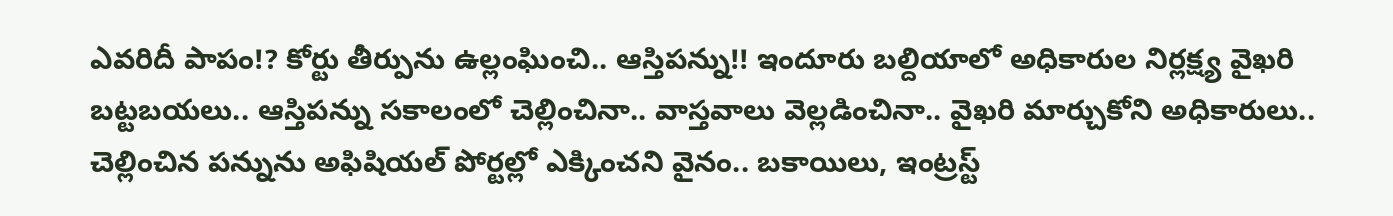ఎవరిదీ పాపం!? కోర్టు తీర్పును ఉల్లంఘించి.. ఆస్తిపన్ను!! ఇందూరు బల్దియాలో అధికారుల నిర్లక్ష్య వైఖరి బట్టబయలు.. ఆస్తిపన్ను సకాలంలో చెల్లించినా.. వాస్తవాలు వెల్లడించినా.. వైఖరి మార్చుకోని అధికారులు.. చెల్లించిన పన్నును అఫిషియల్ పోర్టల్లో ఎక్కించని వైనం.. బకాయిలు, ఇంట్రస్ట్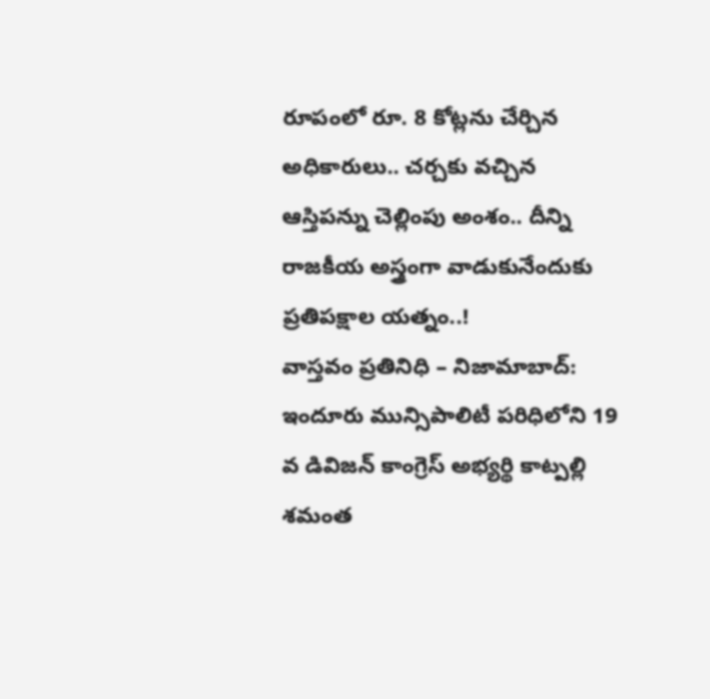రూపంలో రూ. 8 కోట్లను చేర్చిన అధికారులు.. చర్చకు వచ్చిన ఆస్తిపన్ను చెల్లింపు అంశం.. దీన్ని రాజకీయ అస్త్రంగా వాడుకునేందుకు ప్రతిపక్షాల యత్నం..!
వాస్తవం ప్రతినిధి – నిజామాబాద్: ఇందూరు మున్సిపాలిటీ పరిధిలోని 19 వ డివిజన్ కాంగ్రెస్ అభ్యర్థి కాట్పల్లి శమంత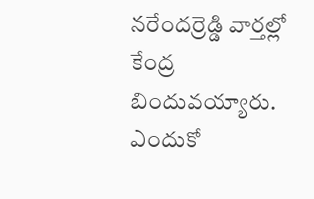నరేందర్రెడ్డి వార్తల్లో కేంద్ర బిందువయ్యారు. ఎందుకో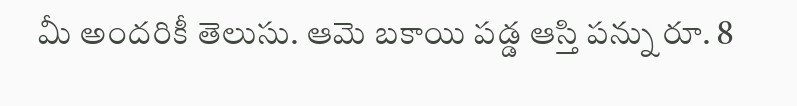మీ అందరికీ తెలుసు. ఆమె బకాయి పడ్డ ఆస్తి పన్ను రూ. 8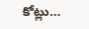కోట్లు…